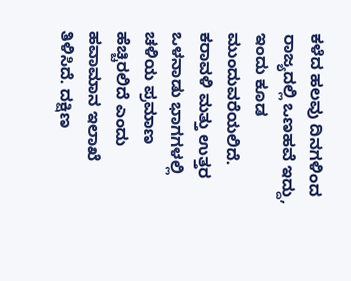ಕಳೆದ ಹಲವು ದಿನಗಳಿಂದ ರಾಜ್ಯದಲ್ಲಿ ಒಣಹವೆ ಇದ್ದು, ಇಂದು ಕೂಡ ಮುಂದುವರೆಯಲಿದೆ.
ಕರಾವಳಿ ಮತ್ತು ಉತ್ತರ ಒಳನಾಡು ಭಾಗಗಳಲ್ಲಿ ಚಳಿಯ ಪ್ರಮಾಣ ಹೆಚ್ಚಿರಲಿದೆ ಎಂದು ಹವಾಮಾನ ಇಲಾಖೆ ತಿಳಿಸಿದೆ. ದಕ್ಷಿಣ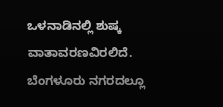ಒಳನಾಡಿನಲ್ಲಿ ಶುಷ್ಕ ವಾತಾವರಣವಿರಲಿದೆ.
ಬೆಂಗಳೂರು ನಗರದಲ್ಲೂ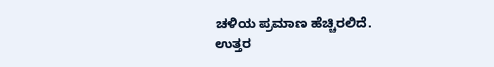ಚಳಿಯ ಪ್ರಮಾಣ ಹೆಚ್ಚಿರಲಿದೆ.
ಉತ್ತರ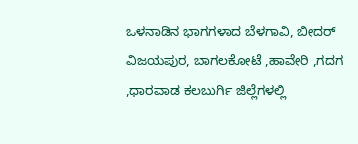ಒಳನಾಡಿನ ಭಾಗಗಳಾದ ಬೆಳಗಾವಿ, ಬೀದರ್ ವಿಜಯಪುರ, ಬಾಗಲಕೋಟೆ ,ಹಾವೇರಿ ,ಗದಗ ,ಧಾರವಾಡ ಕಲಬುರ್ಗಿ ಜಿಲ್ಲೆಗಳಲ್ಲಿ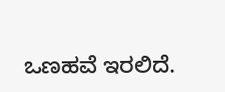ಒಣಹವೆ ಇರಲಿದೆ.